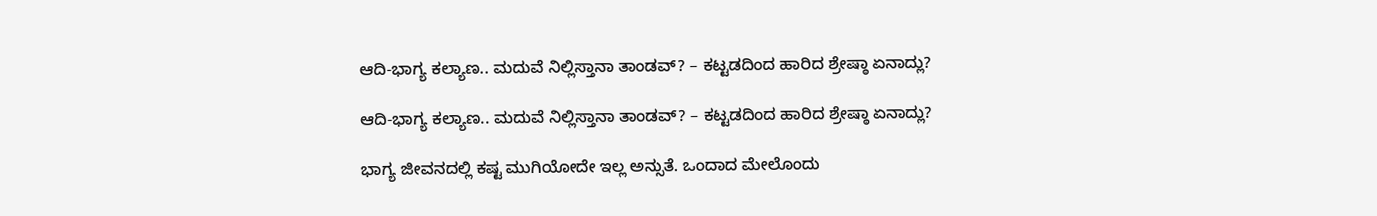ಆದಿ-ಭಾಗ್ಯ ಕಲ್ಯಾಣ.. ಮದುವೆ ನಿಲ್ಲಿಸ್ತಾನಾ ತಾಂಡವ್? – ಕಟ್ಟಡದಿಂದ ಹಾರಿದ ಶ್ರೇಷ್ಠಾ ಏನಾದ್ಲು?

ಆದಿ-ಭಾಗ್ಯ ಕಲ್ಯಾಣ.. ಮದುವೆ ನಿಲ್ಲಿಸ್ತಾನಾ ತಾಂಡವ್? – ಕಟ್ಟಡದಿಂದ ಹಾರಿದ ಶ್ರೇಷ್ಠಾ ಏನಾದ್ಲು?

ಭಾಗ್ಯ ಜೀವನದಲ್ಲಿ ಕಷ್ಟ ಮುಗಿಯೋದೇ ಇಲ್ಲ ಅನ್ಸುತೆ. ಒಂದಾದ ಮೇಲೊಂದು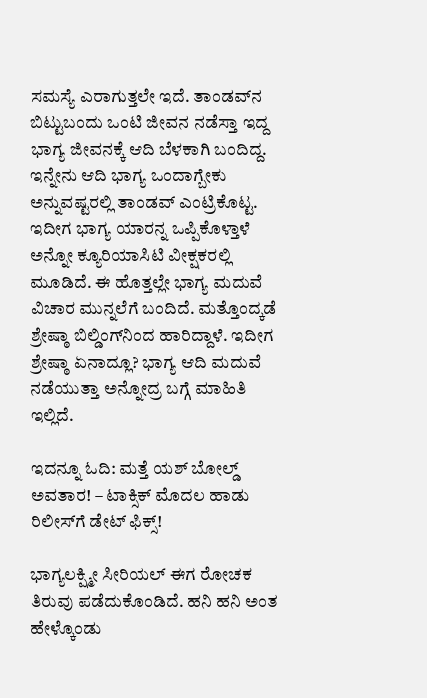ಸಮಸ್ಯೆ ಎರಾಗುತ್ತಲೇ ಇದೆ. ತಾಂಡವ್‌ನ ಬಿಟ್ಟುಬಂದು ಒಂಟಿ ಜೀವನ ನಡೆಸ್ತಾ ಇದ್ದ ಭಾಗ್ಯ ಜೀವನಕ್ಕೆ ಆದಿ ಬೆಳಕಾಗಿ ಬಂದಿದ್ದ. ಇನ್ನೇನು ಆದಿ ಭಾಗ್ಯ ಒಂದಾಗ್ಬೇಕು ಅನ್ನುವಷ್ಟರಲ್ಲಿ ತಾಂಡವ್‌ ಎಂಟ್ರಿಕೊಟ್ಟ. ಇದೀಗ ಭಾಗ್ಯ ಯಾರನ್ನ ಒಪ್ಪಿಕೊಳ್ತಾಳೆ ಅನ್ನೋ ಕ್ಯೂರಿಯಾಸಿಟಿ ವೀಕ್ಷಕರಲ್ಲಿ ಮೂಡಿದೆ. ಈ ಹೊತ್ತಲ್ಲೇ ಭಾಗ್ಯ ಮದುವೆ ವಿಚಾರ ಮುನ್ನಲೆಗೆ ಬಂದಿದೆ. ಮತ್ತೊಂದ್ಕಡೆ ಶ್ರೇಷ್ಠಾ ಬಿಲ್ಡಿಂಗ್‌ನಿಂದ ಹಾರಿದ್ದಾಳೆ. ಇದೀಗ ಶ್ರೇಷ್ಠಾ ಏನಾದ್ಲೂ? ಭಾಗ್ಯ ಆದಿ ಮದುವೆ ನಡೆಯುತ್ತಾ ಅನ್ನೋದ್ರ ಬಗ್ಗೆ ಮಾಹಿತಿ ಇಲ್ಲಿದೆ.

ಇದನ್ನೂ ಓದಿ: ಮತ್ತೆ ಯಶ್‌ ಬೋಲ್ಡ್‌ ಅವತಾರ! – ಟಾಕ್ಸಿಕ್‌ ಮೊದಲ ಹಾಡು ರಿಲೀಸ್‌ಗೆ ಡೇಟ್‌ ಫಿಕ್ಸ್!

ಭಾಗ್ಯಲಕ್ಷ್ಮೀ ಸೀರಿಯಲ್‌ ಈಗ ರೋಚಕ ತಿರುವು ಪಡೆದುಕೊಂಡಿದೆ. ಹನಿ ಹನಿ ಅಂತ ಹೇಳ್ಕೊಂಡು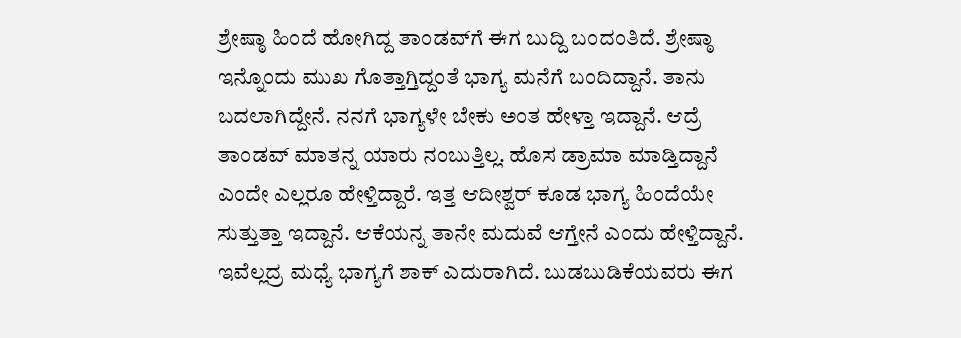ಶ್ರೇಷ್ಠಾ ಹಿಂದೆ ಹೋಗಿದ್ದ ತಾಂಡವ್‌ಗೆ ಈಗ ಬುದ್ದಿ ಬಂದಂತಿದೆ. ಶ್ರೇಷ್ಠಾ ಇನ್ನೊಂದು ಮುಖ ಗೊತ್ತಾಗ್ತಿದ್ದಂತೆ ಭಾಗ್ಯ ಮನೆಗೆ ಬಂದಿದ್ದಾನೆ. ತಾನು ಬದಲಾಗಿದ್ದೇನೆ. ನನಗೆ ಭಾಗ್ಯಳೇ ಬೇಕು ಅಂತ ಹೇಳ್ತಾ ಇದ್ದಾನೆ. ಆದ್ರೆ ತಾಂಡವ್‌ ಮಾತನ್ನ ಯಾರು ನಂಬುತ್ತಿಲ್ಲ. ಹೊಸ ಡ್ರಾಮಾ ಮಾಡ್ತಿದ್ದಾನೆ ಎಂದೇ ಎಲ್ಲರೂ ಹೇಳ್ತಿದ್ದಾರೆ. ಇತ್ತ ಆದೀಶ್ವರ್‌ ಕೂಡ ಭಾಗ್ಯ ಹಿಂದೆಯೇ ಸುತ್ತುತ್ತಾ ಇದ್ದಾನೆ. ಆಕೆಯನ್ನ ತಾನೇ ಮದುವೆ ಆಗ್ತೇನೆ ಎಂದು ಹೇಳ್ತಿದ್ದಾನೆ. ಇವೆಲ್ಲದ್ರ ಮಧ್ಯೆ ಭಾಗ್ಯಗೆ ಶಾಕ್‌ ಎದುರಾಗಿದೆ. ಬುಡಬುಡಿಕೆಯವರು ಈಗ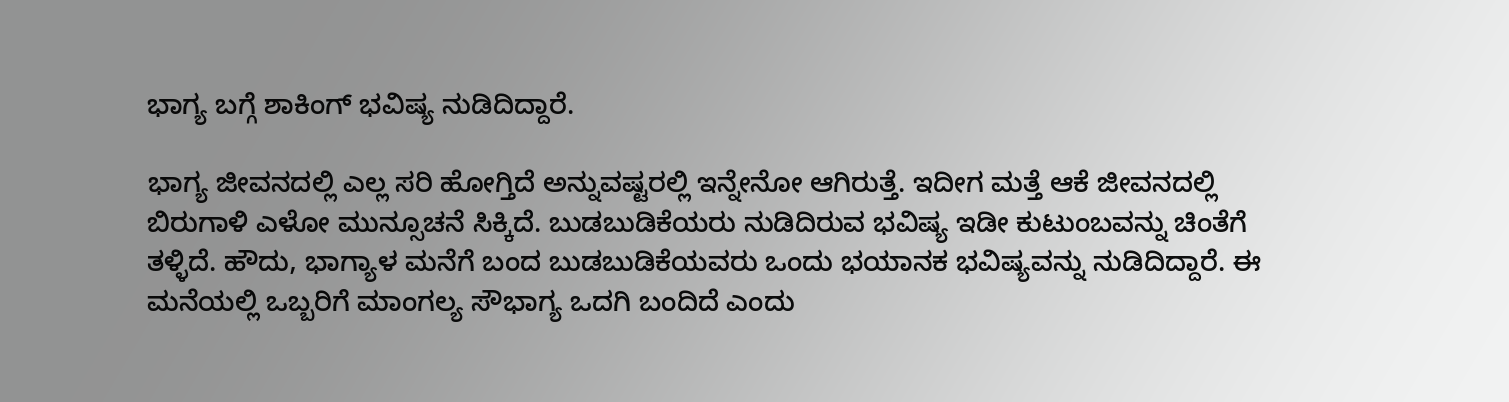ಭಾಗ್ಯ ಬಗ್ಗೆ ಶಾಕಿಂಗ್‌ ಭವಿಷ್ಯ ನುಡಿದಿದ್ದಾರೆ.

ಭಾಗ್ಯ ಜೀವನದಲ್ಲಿ ಎಲ್ಲ ಸರಿ ಹೋಗ್ತಿದೆ ಅನ್ನುವಷ್ಟರಲ್ಲಿ ಇನ್ನೇನೋ ಆಗಿರುತ್ತೆ. ಇದೀಗ ಮತ್ತೆ ಆಕೆ ಜೀವನದಲ್ಲಿ ಬಿರುಗಾಳಿ ಎಳೋ ಮುನ್ಸೂಚನೆ ಸಿಕ್ಕಿದೆ. ಬುಡಬುಡಿಕೆಯರು ನುಡಿದಿರುವ ಭವಿಷ್ಯ ಇಡೀ ಕುಟುಂಬವನ್ನು ಚಿಂತೆಗೆ ತಳ್ಳಿದೆ. ಹೌದು, ಭಾಗ್ಯಾಳ ಮನೆಗೆ ಬಂದ ಬುಡಬುಡಿಕೆಯವರು ಒಂದು ಭಯಾನಕ ಭವಿಷ್ಯವನ್ನು ನುಡಿದಿದ್ದಾರೆ. ಈ ಮನೆಯಲ್ಲಿ ಒಬ್ಬರಿಗೆ ಮಾಂಗಲ್ಯ ಸೌಭಾಗ್ಯ ಒದಗಿ ಬಂದಿದೆ ಎಂದು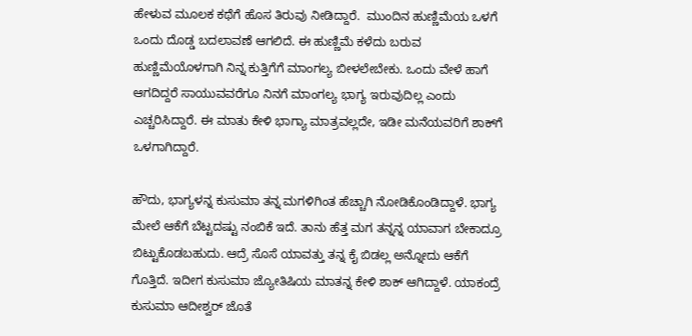ಹೇಳುವ ಮೂಲಕ ಕಥೆಗೆ ಹೊಸ ತಿರುವು ನೀಡಿದ್ದಾರೆ.  ಮುಂದಿನ ಹುಣ್ಣಿಮೆಯ ಒಳಗೆ ಒಂದು ದೊಡ್ಡ ಬದಲಾವಣೆ ಆಗಲಿದೆ. ಈ ಹುಣ್ಣಿಮೆ ಕಳೆದು ಬರುವ ಹುಣ್ಣಿಮೆಯೊಳಗಾಗಿ ನಿನ್ನ ಕುತ್ತಿಗೆಗೆ ಮಾಂಗಲ್ಯ ಬೀಳಲೇಬೇಕು. ಒಂದು ವೇಳೆ ಹಾಗೆ ಆಗದಿದ್ದರೆ ಸಾಯುವವರೆಗೂ ನಿನಗೆ ಮಾಂಗಲ್ಯ ಭಾಗ್ಯ ಇರುವುದಿಲ್ಲ ಎಂದು ಎಚ್ಚರಿಸಿದ್ದಾರೆ. ಈ ಮಾತು ಕೇಳಿ ಭಾಗ್ಯಾ ಮಾತ್ರವಲ್ಲದೇ, ಇಡೀ ಮನೆಯವರಿಗೆ ಶಾಕ್‌ಗೆ ಒಳಗಾಗಿದ್ದಾರೆ.

ಹೌದು, ಭಾಗ್ಯಳನ್ನ ಕುಸುಮಾ ತನ್ನ ಮಗಳಿಗಿಂತ ಹೆಚ್ಚಾಗಿ ನೋಡಿಕೊಂಡಿದ್ದಾಳೆ. ಭಾಗ್ಯ ಮೇಲೆ ಆಕೆಗೆ ಬೆಟ್ಟದಷ್ಟು ನಂಬಿಕೆ ಇದೆ. ತಾನು ಹೆತ್ತ ಮಗ ತನ್ನನ್ನ ಯಾವಾಗ ಬೇಕಾದ್ರೂ ಬಿಟ್ಟುಕೊಡಬಹುದು. ಆದ್ರೆ ಸೊಸೆ ಯಾವತ್ತು ತನ್ನ ಕೈ ಬಿಡಲ್ಲ ಅನ್ನೋದು ಆಕೆಗೆ ಗೊತ್ತಿದೆ. ಇದೀಗ ಕುಸುಮಾ ಜ್ಯೋತಿಷಿಯ ಮಾತನ್ನ ಕೇಳಿ ಶಾಕ್‌ ಆಗಿದ್ದಾಳೆ. ಯಾಕಂದ್ರೆ ಕುಸುಮಾ ಆದೀಶ್ವರ್‌ ಜೊತೆ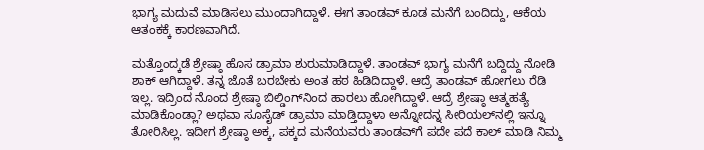ಭಾಗ್ಯ ಮದುವೆ ಮಾಡಿಸಲು ಮುಂದಾಗಿದ್ದಾಳೆ. ಈಗ ತಾಂಡವ್‌ ಕೂಡ ಮನೆಗೆ ಬಂದಿದ್ದು, ಆಕೆಯ ಆತಂಕಕ್ಕೆ ಕಾರಣವಾಗಿದೆ.

ಮತ್ತೊಂದ್ಕಡೆ ಶ್ರೇಷ್ಠಾ ಹೊಸ ಡ್ರಾಮಾ ಶುರುಮಾಡಿದ್ದಾಳೆ. ತಾಂಡವ್‌ ಭಾಗ್ಯ ಮನೆಗೆ ಬದ್ದಿದ್ದು ನೋಡಿ ಶಾಕ್‌ ಆಗಿದ್ದಾಳೆ. ತನ್ನ ಜೊತೆ ಬರಬೇಕು ಅಂತ ಹಠ ಹಿಡಿದಿದ್ದಾಳೆ. ಆದ್ರೆ ತಾಂಡವ್‌ ಹೋಗಲು ರೆಡಿ ಇಲ್ಲ. ಇದ್ರಿಂದ ನೊಂದ ಶ್ರೇಷ್ಠಾ ಬಿಲ್ಡಿಂಗ್‌ನಿಂದ ಹಾರಲು ಹೋಗಿದ್ದಾಳೆ. ಆದ್ರೆ ಶ್ರೇಷ್ಠಾ ಆತ್ಮಹತ್ಯೆ ಮಾಡಿಕೊಂಡ್ಲಾ? ಅಥವಾ ಸೂಸೈಡ್‌ ಡ್ರಾಮಾ ಮಾಡ್ತಿದ್ದಾಳಾ ಅನ್ನೋದನ್ನ ಸೀರಿಯಲ್‌ನಲ್ಲಿ ಇನ್ನೂ ತೋರಿಸಿಲ್ಲ. ಇದೀಗ ಶ್ರೇಷ್ಠಾ ಅಕ್ಕ, ಪಕ್ಕದ ಮನೆಯವರು ತಾಂಡವ್‌ಗೆ ಪದೇ ಪದೆ ಕಾಲ್‌ ಮಾಡಿ ನಿಮ್ಮ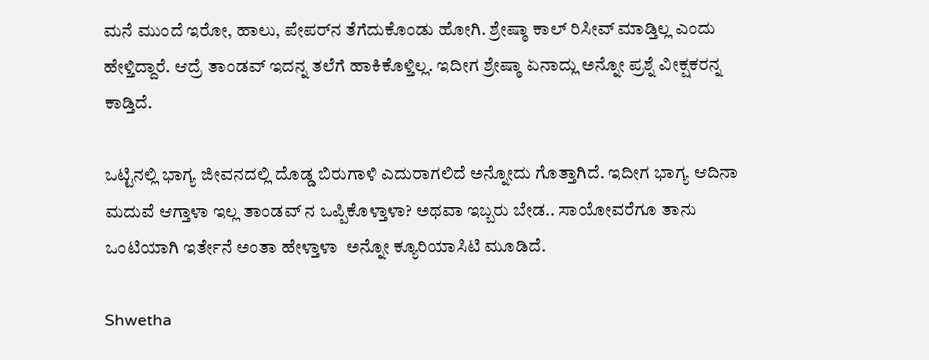ಮನೆ ಮುಂದೆ ಇರೋ, ಹಾಲು, ಪೇಪರ್‌ನ ತೆಗೆದುಕೊಂಡು ಹೋಗಿ. ಶ್ರೇಷ್ಠಾ ಕಾಲ್‌ ರಿಸೀವ್‌ ಮಾಡ್ತಿಲ್ಲ ಎಂದು ಹೇಳ್ತಿದ್ದಾರೆ. ಆದ್ರೆ ತಾಂಡವ್‌ ಇದನ್ನ ತಲೆಗೆ ಹಾಕಿಕೊಳ್ತಿಲ್ಲ. ಇದೀಗ ಶ್ರೇಷ್ಠಾ ಏನಾದ್ಲು ಅನ್ನೋ ಪ್ರಶ್ನೆ ವೀಕ್ಷಕರನ್ನ ಕಾಡ್ತಿದೆ.

ಒಟ್ಟಿನಲ್ಲಿ ಭಾಗ್ಯ ಜೀವನದಲ್ಲಿ ದೊಡ್ಡ ಬಿರುಗಾಳಿ ಎದುರಾಗಲಿದೆ ಅನ್ನೋದು ಗೊತ್ತಾಗಿದೆ. ಇದೀಗ ಭಾಗ್ಯ ಆದಿನಾ ಮದುವೆ ಆಗ್ತಾಳಾ ಇಲ್ಲ ತಾಂಡವ್‌ ನ ಒಪ್ಪಿಕೊಳ್ತಾಳಾ? ಅಥವಾ ಇಬ್ಬರು ಬೇಡ.. ಸಾಯೋವರೆಗೂ ತಾನು ಒಂಟಿಯಾಗಿ ಇರ್ತೇನೆ ಅಂತಾ ಹೇಳ್ತಾಳಾ  ಅನ್ನೋ ಕ್ಯೂರಿಯಾಸಿಟಿ ಮೂಡಿದೆ.

Shwetha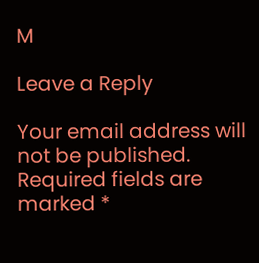M

Leave a Reply

Your email address will not be published. Required fields are marked *